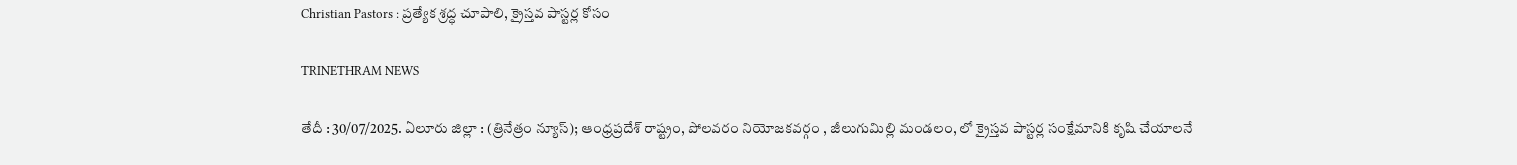Christian Pastors : ప్రత్యేక శ్రద్ధ చూపాలి, క్రైస్తవ పాస్టర్ల కోసం

TRINETHRAM NEWS

తేదీ : 30/07/2025. ఏలూరు జిల్లా : (త్రినేత్రం న్యూస్); ఆంధ్రప్రదేశ్ రాష్ట్రం, పోలవరం నియోజకవర్గం , జీలుగుమిల్లి మండలం, లో క్రైస్తవ పాస్టర్ల సంక్షేమానికి కృషి చేయాలనే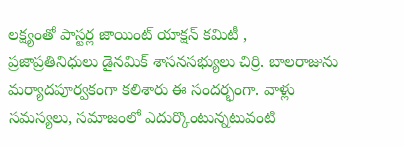లక్ష్యంతో పాస్టర్ల జాయింట్ యాక్షన్ కమిటీ , ప్రజాప్రతినిధులు డైనమిక్ శాసనసభ్యులు చిర్రి. బాలరాజును మర్యాదపూర్వకంగా కలిశారు ఈ సందర్భంగా. వాళ్లు సమస్యలు, సమాజంలో ఎదుర్కొంటున్నటువంటి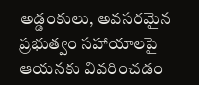అడ్డంకులు, అవసరమైన ప్రభుత్వం సహాయాలపై ఆయనకు వివరించడం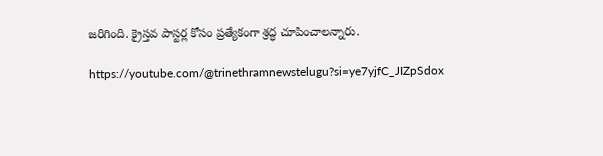జరిగింది. క్రైస్తవ పాస్టర్ల కోసం ప్రత్యేకంగా శ్రద్ధ చూపించాలన్నారు.

https://youtube.com/@trinethramnewstelugu?si=ye7yjfC_JIZpSdox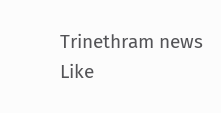Trinethram news
Like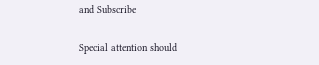and Subscribe

Special attention should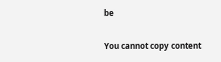be

You cannot copy content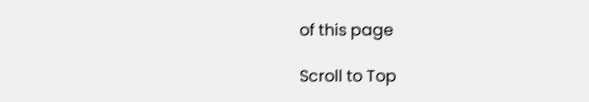of this page

Scroll to Top